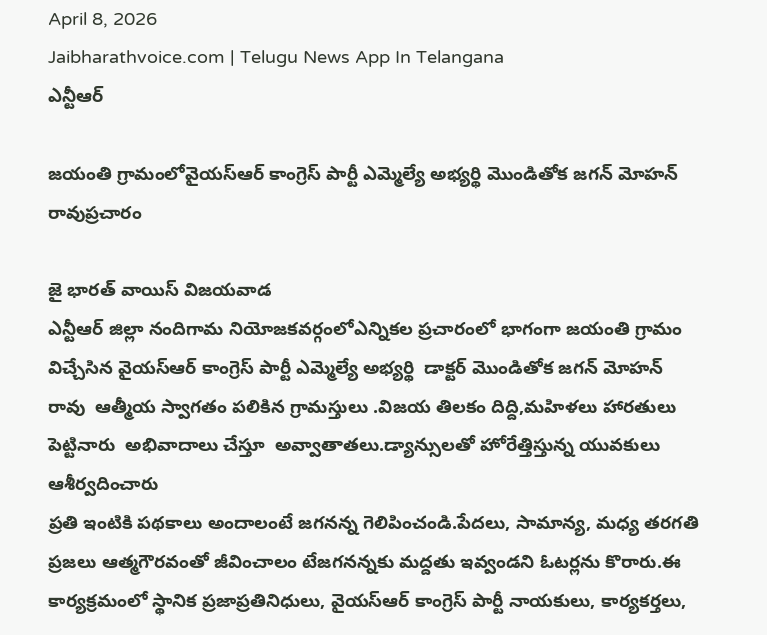April 8, 2026
Jaibharathvoice.com | Telugu News App In Telangana
ఎన్టీఆర్

జయంతి గ్రామంలోవైయస్ఆర్ కాంగ్రెస్ పార్టీ ఎమ్మెల్యే అభ్యర్థి మొండితోక జగన్ మోహన్ రావుప్రచారం

జై భారత్ వాయిస్ విజయవాడ
ఎన్టీఆర్ జిల్లా నందిగామ నియోజకవర్గంలోఎన్నికల ప్రచారంలో భాగంగా జయంతి గ్రామం విచ్చేసిన వైయస్ఆర్ కాంగ్రెస్ పార్టీ ఎమ్మెల్యే అభ్యర్థి  డాక్టర్ మొండితోక జగన్ మోహన్ రావు  ఆత్మీయ స్వాగతం పలికిన గ్రామస్తులు .విజయ తిలకం దిద్ది,మహిళలు హారతులు పెట్టినారు  అభివాదాలు చేస్తూ  అవ్వాతాతలు.డ్యాన్సులతో హోరేత్తిస్తున్న యువకులు ఆశీర్వదించారు
ప్రతి ఇంటికి పథకాలు అందాలంటే జగనన్న గెలిపించండి.పేదలు, సామాన్య, మధ్య తరగతి ప్రజలు ఆత్మగౌరవంతో జీవించాలం టేజగనన్నకు మద్దతు ఇవ్వండని ఓటర్లను కొరారు.ఈ కార్యక్రమంలో స్థానిక ప్రజాప్రతినిధులు, వైయస్ఆర్ కాంగ్రెస్ పార్టీ నాయకులు, కార్యకర్తలు,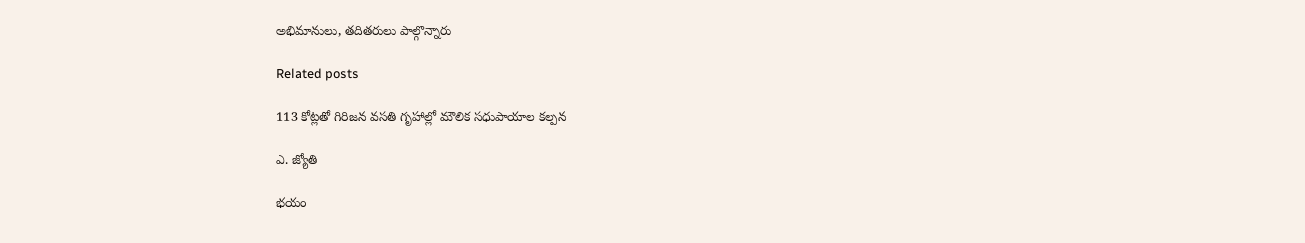అభిమానులు, తదితరులు పాల్గొన్నారు

Related posts

113 కోట్లతో గిరిజన వసతి గృహాల్లో మౌలిక సధుపాయాల కల్పన

ఎ. జ్యోతి

భయం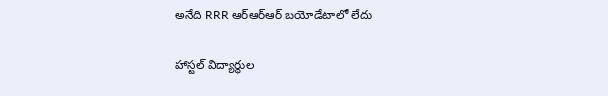అనేది RRR ఆర్ఆర్ఆర్ బయోడేటాలో లేదు

హాస్టల్ విద్యార్థుల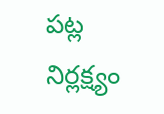పట్ల నిర్లక్ష్యం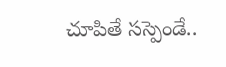చూపితే సస్పెండే..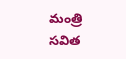మంత్రి సవిత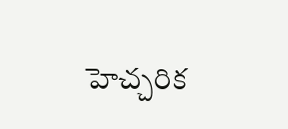హెచ్చరిక